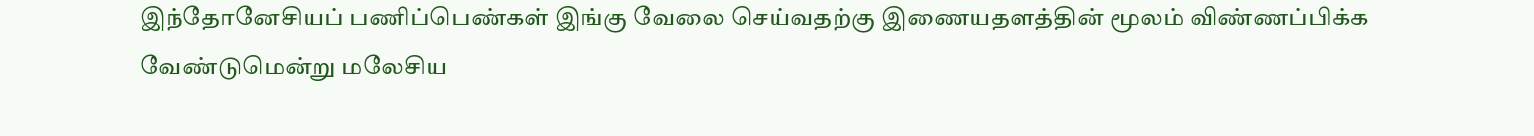இந்தோனேசியப் பணிப்பெண்கள் இங்கு வேலை செய்வதற்கு இணையதளத்தின் மூலம் விண்ணப்பிக்க வேண்டுமென்று மலேசிய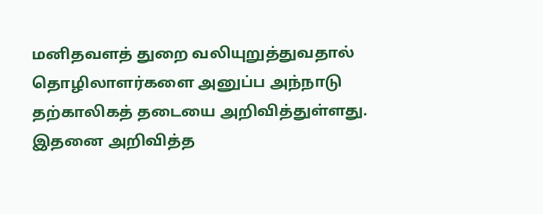மனிதவளத் துறை வலியுறுத்துவதால் தொழிலாளர்களை அனுப்ப அந்நாடு தற்காலிகத் தடையை அறிவித்துள்ளது.
இதனை அறிவித்த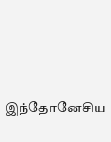இந்தோனேசிய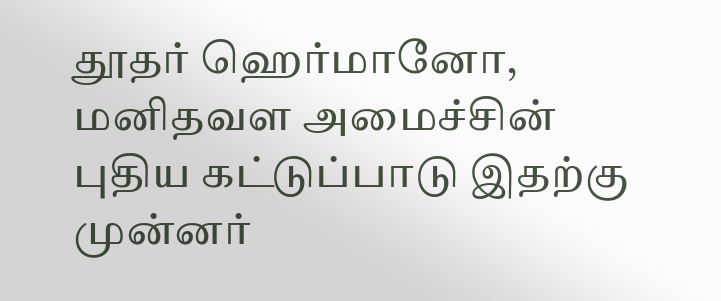தூதர் ஹெர்மானோ, மனிதவள அமைச்சின் புதிய கட்டுப்பாடு இதற்கு முன்னர்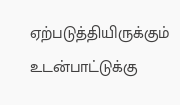ஏற்படுத்தியிருக்கும் உடன்பாட்டுக்கு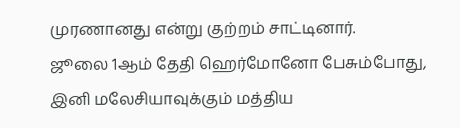முரணானது என்று குற்றம் சாட்டினார்.
ஜூலை 1ஆம் தேதி ஹெர்மோனோ பேசும்போது, இனி மலேசியாவுக்கும் மத்திய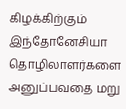கிழக்கிற்கும் இந்தோனேசியா தொழிலாளர்களை அனுப்பவதை மறு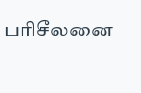பரிசீலனை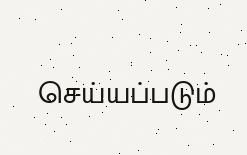செய்யப்படும்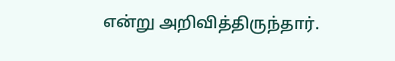என்று அறிவித்திருந்தார்.